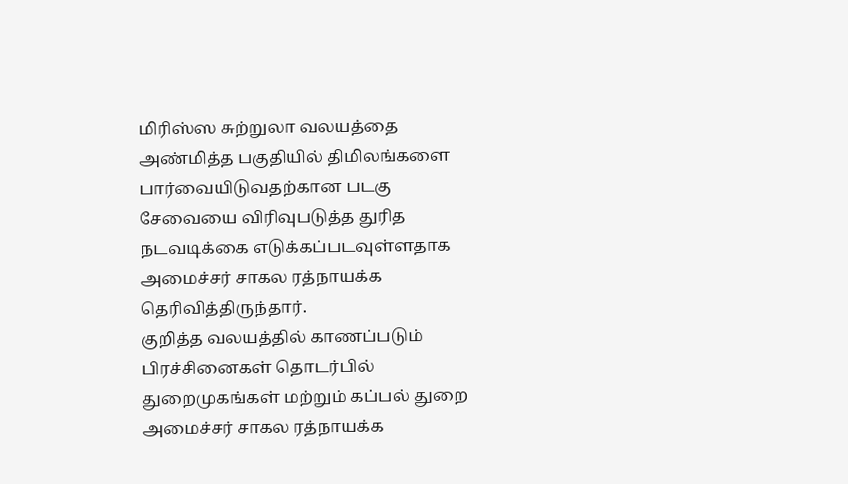மிரிஸ்ஸ சுற்றுலா வலயத்தை அண்மித்த பகுதியில் திமிலங்களை பார்வையிடுவதற்கான படகு சேவையை விரிவுபடுத்த துரித நடவடிக்கை எடுக்கப்படவுள்ளதாக அமைச்சர் சாகல ரத்நாயக்க தெரிவித்திருந்தார்.
குறித்த வலயத்தில் காணப்படும் பிரச்சினைகள் தொடர்பில் துறைமுகங்கள் மற்றும் கப்பல் துறை அமைச்சர் சாகல ரத்நாயக்க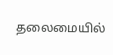தலைமையில்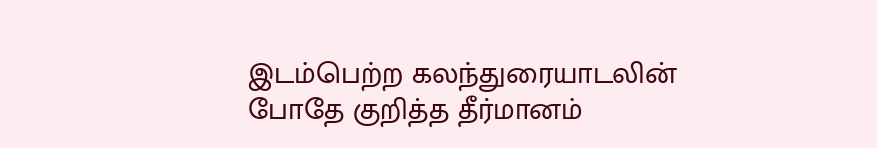இடம்பெற்ற கலந்துரையாடலின் போதே குறித்த தீர்மானம்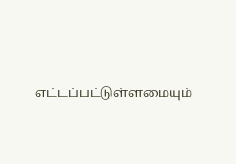எட்டப்பட்டுள்ளமையும்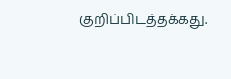குறிப்பிடத்தக்கது.